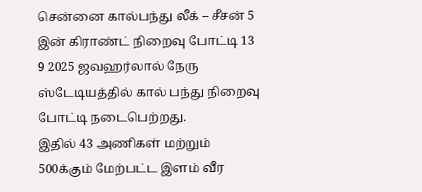சென்னை கால்பந்து லீக் – சீசன் 5 இன் கிராண்ட் நிறைவு போட்டி 13 9 2025 ஜவஹர்லால் நேரு ஸ்டேடியத்தில் கால் பந்து நிறைவு போட்டி நடைபெற்றது.
இதில் 43 அணிகள் மற்றும் 500க்கும் மேற்பட்ட இளம் வீர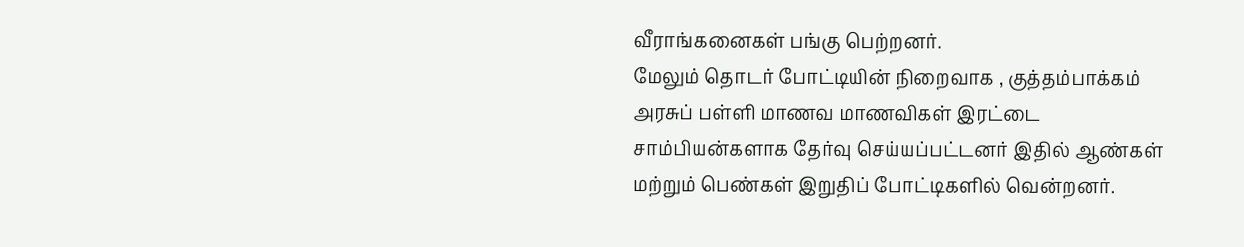வீராங்கனைகள் பங்கு பெற்றனர்.
மேலும் தொடர் போட்டியின் நிறைவாக , குத்தம்பாக்கம் அரசுப் பள்ளி மாணவ மாணவிகள் இரட்டை சாம்பியன்களாக தேர்வு செய்யப்பட்டனர் இதில் ஆண்கள் மற்றும் பெண்கள் இறுதிப் போட்டிகளில் வென்றனர்.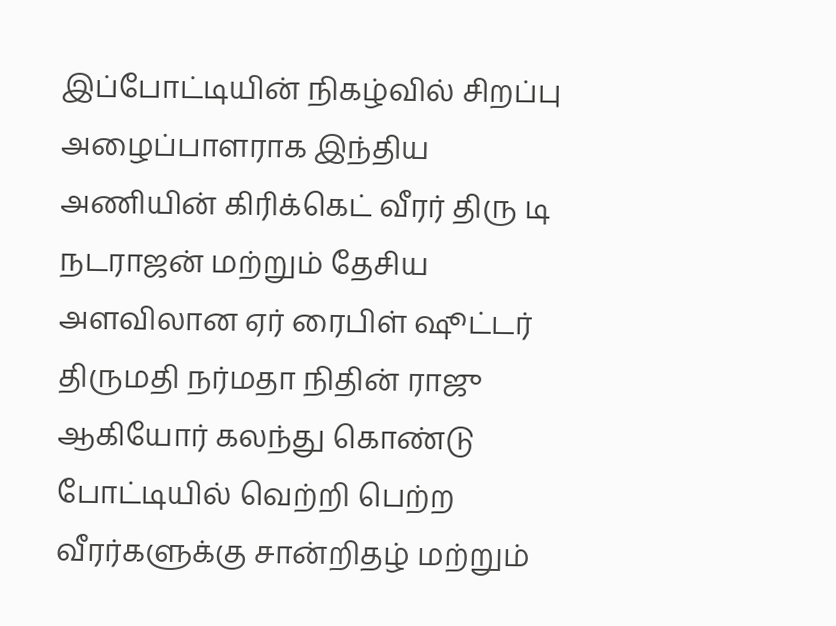இப்போட்டியின் நிகழ்வில் சிறப்பு அழைப்பாளராக இந்திய அணியின் கிரிக்கெட் வீரர் திரு டி நடராஜன் மற்றும் தேசிய அளவிலான ஏர் ரைபிள் ஷூட்டர் திருமதி நர்மதா நிதின் ராஜு ஆகியோர் கலந்து கொண்டு போட்டியில் வெற்றி பெற்ற வீரர்களுக்கு சான்றிதழ் மற்றும்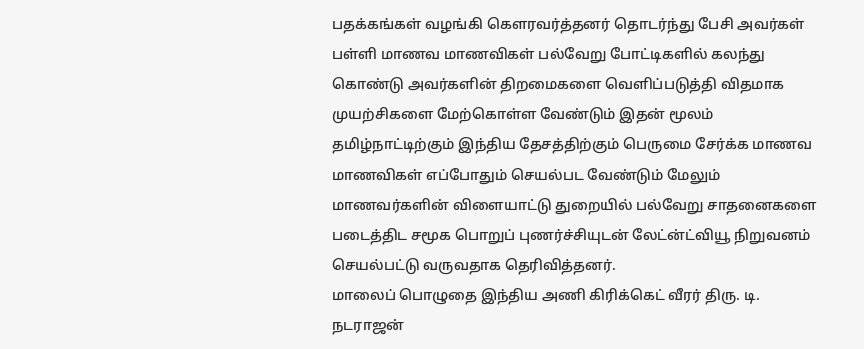பதக்கங்கள் வழங்கி கௌரவர்த்தனர் தொடர்ந்து பேசி அவர்கள் பள்ளி மாணவ மாணவிகள் பல்வேறு போட்டிகளில் கலந்து கொண்டு அவர்களின் திறமைகளை வெளிப்படுத்தி விதமாக முயற்சிகளை மேற்கொள்ள வேண்டும் இதன் மூலம் தமிழ்நாட்டிற்கும் இந்திய தேசத்திற்கும் பெருமை சேர்க்க மாணவ மாணவிகள் எப்போதும் செயல்பட வேண்டும் மேலும் மாணவர்களின் விளையாட்டு துறையில் பல்வேறு சாதனைகளை படைத்திட சமூக பொறுப் புணர்ச்சியுடன் லேட்ன்ட்வியூ நிறுவனம் செயல்பட்டு வருவதாக தெரிவித்தனர்.
மாலைப் பொழுதை இந்திய அணி கிரிக்கெட் வீரர் திரு. டி. நடராஜன்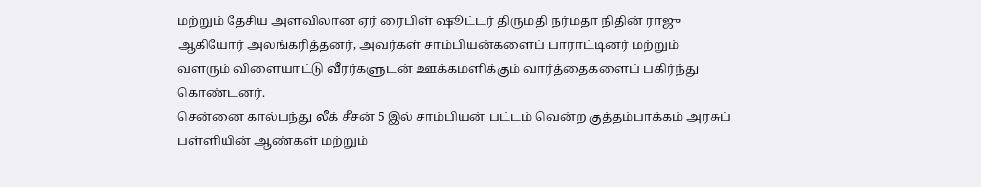மற்றும் தேசிய அளவிலான ஏர் ரைபிள் ஷூட்டர் திருமதி நர்மதா நிதின் ராஜு ஆகியோர் அலங்கரித்தனர், அவர்கள் சாம்பியன்களைப் பாராட்டினர் மற்றும் வளரும் விளையாட்டு வீரர்களுடன் ஊக்கமளிக்கும் வார்த்தைகளைப் பகிர்ந்து கொண்டனர்.
சென்னை கால்பந்து லீக் சீசன் 5 இல் சாம்பியன் பட்டம் வென்ற குத்தம்பாக்கம் அரசுப் பள்ளியின் ஆண்கள் மற்றும்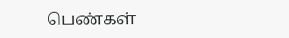பெண்கள்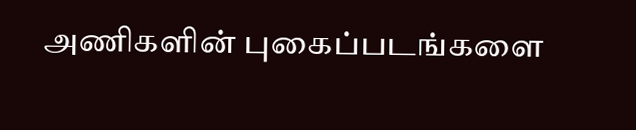அணிகளின் புகைப்படங்களை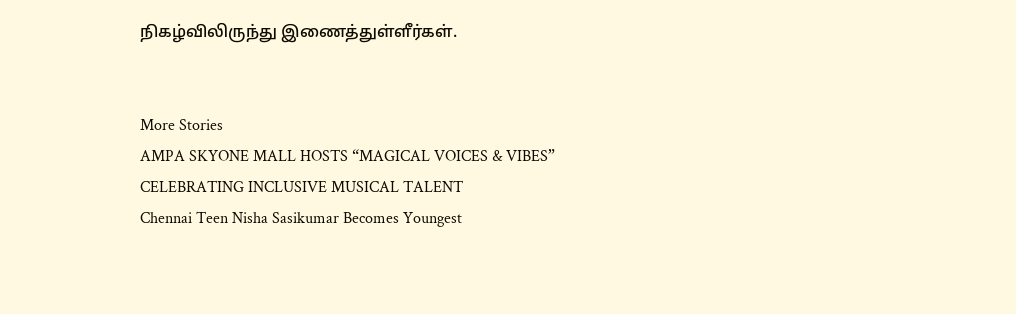நிகழ்விலிருந்து இணைத்துள்ளீர்கள்.


More Stories
AMPA SKYONE MALL HOSTS “MAGICAL VOICES & VIBES” CELEBRATING INCLUSIVE MUSICAL TALENT
Chennai Teen Nisha Sasikumar Becomes Youngest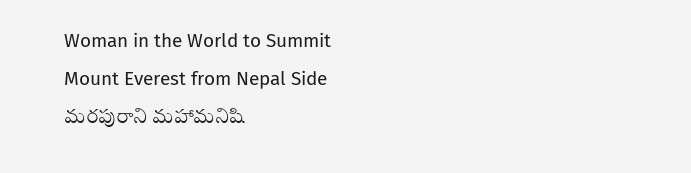Woman in the World to Summit Mount Everest from Nepal Side
మరపురాని మహామనిషి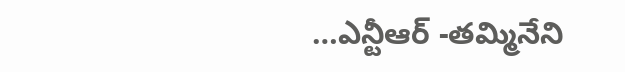…ఎన్టీఆర్ -తమ్మినేని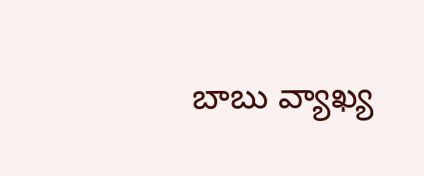బాబు వ్యాఖ్య